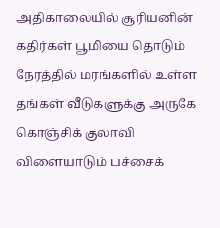அதிகாலையில் சூரியனின் கதிர்கள் பூமியை தொடும் நேரத்தில் மரங்களில் உள்ள தங்கள் வீடுகளுக்கு அருகே கொஞ்சிக் குலாவி விளையாடும் பச்சைக்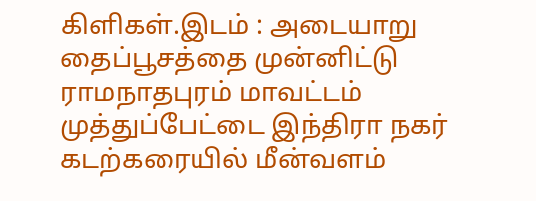கிளிகள்.இடம் : அடையாறு
தைப்பூசத்தை முன்னிட்டு ராமநாதபுரம் மாவட்டம் முத்துப்பேட்டை இந்திரா நகர் கடற்கரையில் மீன்வளம்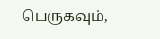பெருகவும்,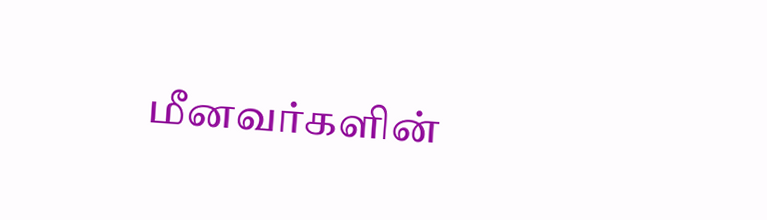மீனவர்களின்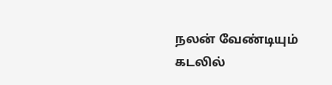நலன் வேண்டியும் கடலில்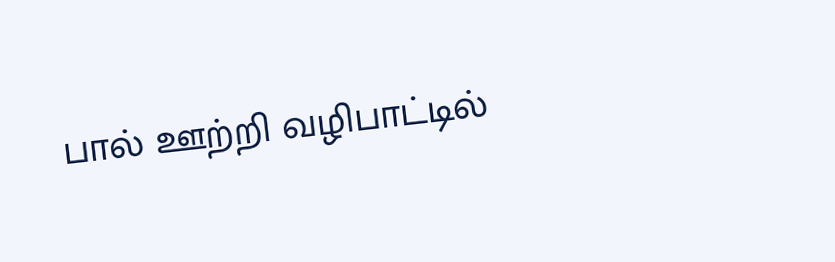பால் ஊற்றி வழிபாட்டில்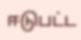ஈடுபட்ட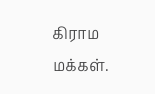கிராம மக்கள்.